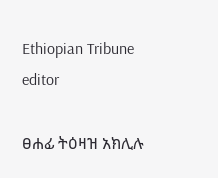Ethiopian Tribune editor

ፀሐፊ ትዕዛዝ አክሊሉ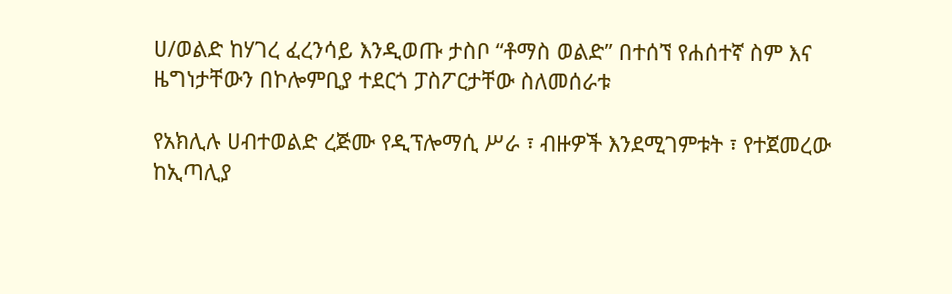ሀ/ወልድ ከሃገረ ፈረንሳይ እንዲወጡ ታስቦ “ቶማስ ወልድ” በተሰኘ የሐሰተኛ ስም እና ዜግነታቸውን በኮሎምቢያ ተደርጎ ፓስፖርታቸው ስለመሰራቱ

የአክሊሉ ሀብተወልድ ረጅሙ የዲፕሎማሲ ሥራ ፣ ብዙዎች እንደሚገምቱት ፣ የተጀመረው ከኢጣሊያ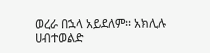ወረራ በኋላ አይደለም፡፡ አክሊሉ ሀብተወልድ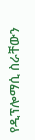የዲፕሎማሲ ስራቸውን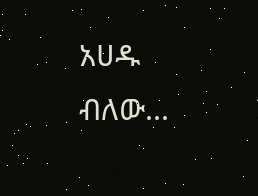አሀዱ ብለው...